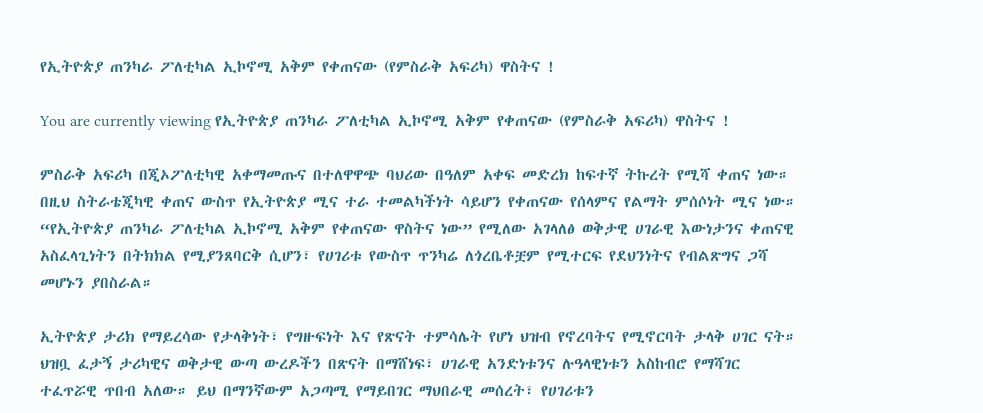የኢትዮጵያ ጠንካራ ፖለቲካል ኢኮኖሚ አቅም የቀጠናው (የምስራቅ አፍሪካ) ዋስትና !

You are currently viewing የኢትዮጵያ ጠንካራ ፖለቲካል ኢኮኖሚ አቅም የቀጠናው (የምስራቅ አፍሪካ) ዋስትና !

ምስራቅ አፍሪካ በጂኦፖለቲካዊ አቀማመጡና በተለዋዋጭ ባህሪው በዓለም አቀፍ መድረክ ከፍተኛ ትኩረት የሚሻ ቀጠና ነው። በዚህ ስትራቴጂካዊ ቀጠና ውስጥ የኢትዮጵያ ሚና ተራ ተመልካችነት ሳይሆን የቀጠናው የሰላምና የልማት ምሰሶነት ሚና ነው። “የኢትዮጵያ ጠንካራ ፖለቲካል ኢኮኖሚ አቅም የቀጠናው ዋስትና ነው” የሚለው አገላለፅ ወቅታዊ ሀገራዊ እውነታንና ቀጠናዊ አስፈላጊነትን በትክክል የሚያንጸባርቅ ሲሆን፣ የሀገሪቱ የውስጥ ጥንካሬ ለጎረቤቶቿም የሚተርፍ የደህንነትና የብልጽግና ጋሻ መሆኑን ያበስራል።

ኢትዮጵያ ታሪክ የማይረሳው የታላቅነት፣ የግዙፍነት እና የጽናት ተምሳሌት የሆነ ህዝብ የኖረባትና የሚኖርባት ታላቅ ሀገር ናት። ህዝቧ ፈታኝ ታሪካዊና ወቅታዊ ውጣ ውረዶችን በጽናት በማሸነፍ፣ ሀገራዊ አንድነቱንና ሉዓላዊነቱን አስከብሮ የማሻገር ተፈጥሯዊ ጥበብ አለው። ይህ በማንኛውም አጋጣሚ የማይበገር ማህበራዊ መሰረት፣ የሀገሪቱን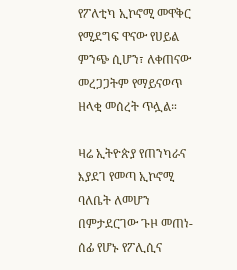የፖለቲካ ኢኮኖሚ መዋቅር የሚደግፍ ዋናው የሀይል ምንጭ ሲሆን፣ ለቀጠናው መረጋጋትም የማይናወጥ ዘላቂ መሰረት ጥሏል።

ዛሬ ኢትዮጵያ የጠንካራና እያደገ የመጣ ኢኮኖሚ ባለቤት ለመሆን በምታደርገው ጉዞ መጠነ-ሰፊ የሆኑ የፖሊሲና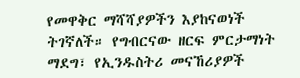የመዋቅር ማሻሻያዎችን እያከናወነች ትገኛለች። የግብርናው ዘርፍ ምርታማነት ማደግ፣ የኢንዱስትሪ መናኸሪያዎች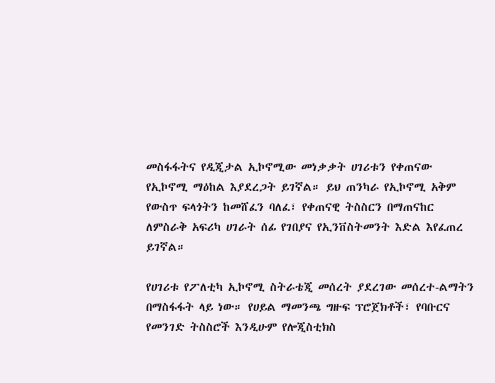መስፋፋትና የዲጂታል ኢኮኖሚው መነቃቃት ሀገሪቱን የቀጠናው የኢኮኖሚ ማዕከል እያደረጋት ይገኛል። ይህ ጠንካራ የኢኮኖሚ አቅም የውስጥ ፍላጎትን ከመሸፈን ባለፈ፣ የቀጠናዊ ትስስርን በማጠናከር ለምስራቅ አፍሪካ ሀገራት ሰፊ የገበያና የኢንቨስትመንት እድል እየፈጠረ ይገኛል።

የሀገሪቱ የፖለቲካ ኢኮኖሚ ስትራቴጂ መሰረት ያደረገው መሰረተ-ልማትን በማስፋፋት ላይ ነው። የሀይል ማመንጫ ግዙፍ ፕሮጀክቶች፣ የባቡርና የመንገድ ትስስሮች እንዲሁም የሎጂስቲክስ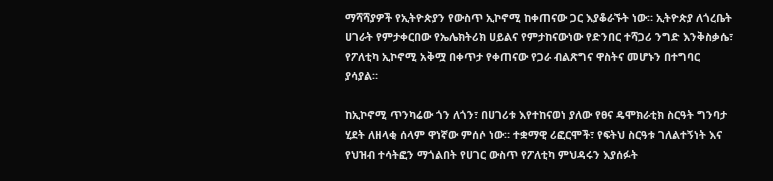ማሻሻያዎች የኢትዮጵያን የውስጥ ኢኮኖሚ ከቀጠናው ጋር እያቆራኙት ነው። ኢትዮጵያ ለጎረቤት ሀገራት የምታቀርበው የኤሌክትሪክ ሀይልና የምታከናውነው የድንበር ተሻጋሪ ንግድ እንቅስቃሴ፣ የፖለቲካ ኢኮኖሚ አቅሟ በቀጥታ የቀጠናው የጋራ ብልጽግና ዋስትና መሆኑን በተግባር ያሳያል።

ከኢኮኖሚ ጥንካሬው ጎን ለጎን፣ በሀገሪቱ እየተከናወነ ያለው የፀና ዴሞክራቲክ ስርዓት ግንባታ ሂደት ለዘላቂ ሰላም ዋነኛው ምሰሶ ነው። ተቋማዊ ሪፎርሞች፣ የፍትህ ስርዓቱ ገለልተኝነት እና የህዝብ ተሳትፎን ማጎልበት የሀገር ውስጥ የፖለቲካ ምህዳሩን እያሰፉት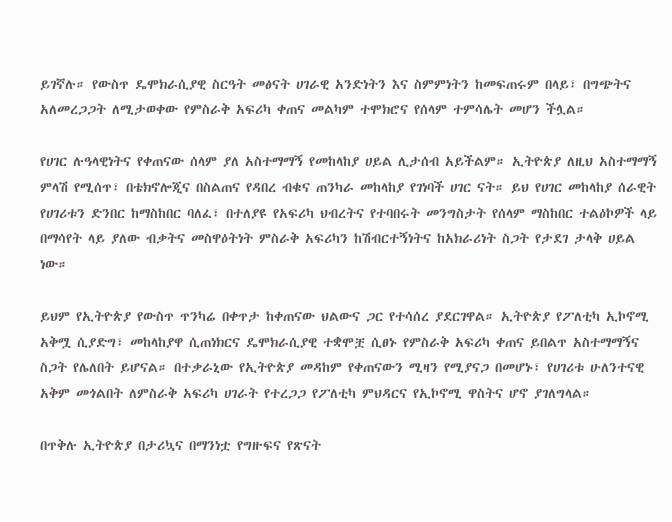ይገኛሉ። የውስጥ ዴሞክራሲያዊ ስርዓት መፅናት ሀገራዊ አንድነትን እና ስምምነትን ከመፍጠሩም በላይ፣ በግጭትና አለመረጋጋት ለሚታወቀው የምስራቅ አፍሪካ ቀጠና መልካም ተሞክሮና የሰላም ተምሳሌት መሆን ችሏል።

የሀገር ሉዓላዊነትና የቀጠናው ሰላም ያለ አስተማማኝ የመከላከያ ሀይል ሊታሰብ አይችልም። ኢትዮጵያ ለዚህ አስተማማኝ ምላሽ የሚሰጥ፣ በቴክኖሎጂና በስልጠና የዳበረ ብቁና ጠንካራ መከላከያ የገነባች ሀገር ናት። ይህ የሀገር መከላከያ ሰራዊት የሀገሪቱን ድንበር ከማስከበር ባለፈ፣ በተለያዩ የአፍሪካ ህብረትና የተባበሩት መንግስታት የሰላም ማስከበር ተልዕኮዎች ላይ በማሳየት ላይ ያለው ብቃትና መስዋዕትነት ምስራቅ አፍሪካን ከሽብርተኝነትና ከአክራሪነት ስጋት የታደገ ታላቅ ሀይል ነው።

ይህም የኢትዮጵያ የውስጥ ጥንካሬ በቀጥታ ከቀጠናው ህልውና ጋር የተሳሰረ ያደርገዋል። ኢትዮጵያ የፖለቲካ ኢኮኖሚ አቅሟ ሲያድግ፣ መከላከያዋ ሲጠነክርና ዴሞክራሲያዊ ተቋሞቿ ሲፀኑ የምስራቅ አፍሪካ ቀጠና ይበልጥ አስተማማኝና ስጋት የሌለበት ይሆናል። በተቃራኒው የኢትዮጵያ መዳከም የቀጠናውን ሚዛን የሚያናጋ በመሆኑ፣ የሀገሪቱ ሁለንተናዊ አቅም መጎልበት ለምስራቅ አፍሪካ ሀገራት የተረጋጋ የፖለቲካ ምህዳርና የኢኮኖሚ ዋስትና ሆኖ ያገለግላል።

በጥቅሉ ኢትዮጵያ በታሪኳና በማንነቷ የግዙፍና የጽናት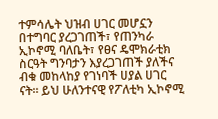ተምሳሌት ህዝብ ሀገር መሆኗን በተግባር ያረጋገጠች፣ የጠንካራ ኢኮኖሚ ባለቤት፣ የፀና ዴሞክራቲክ ስርዓት ግንባታን እያረጋገጠች ያለችና ብቁ መከላከያ የገነባች ሀያል ሀገር ናት። ይህ ሁለንተናዊ የፖለቲካ ኢኮኖሚ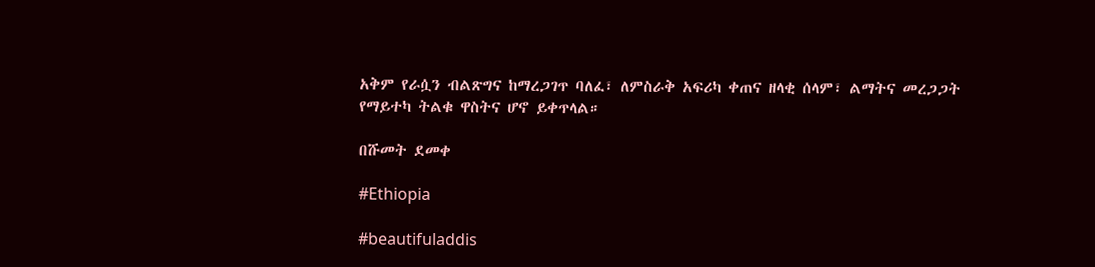አቅም የራሷን ብልጽግና ከማረጋገጥ ባለፈ፣ ለምስራቅ አፍሪካ ቀጠና ዘላቂ ሰላም፣ ልማትና መረጋጋት የማይተካ ትልቁ ዋስትና ሆኖ ይቀጥላል።

በሹመት ደመቀ

#Ethiopia

#beautifuladdis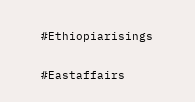#Ethiopiarisings

#Eastaffairs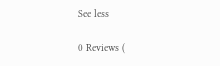See less

0 Reviews (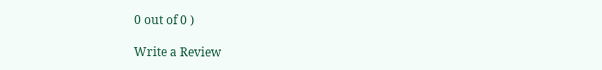0 out of 0 )

Write a Review